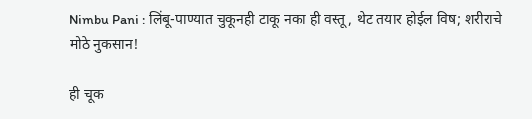Nimbu Pani : लिंबू-पाण्यात चुकूनही टाकू नका ही वस्तू, थेट तयार होईल विष; शरीराचे मोठे नुकसान!

ही चूक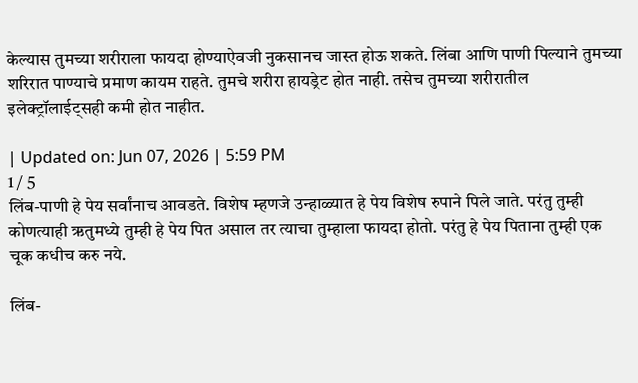केल्यास तुमच्या शरीराला फायदा होण्याऐवजी नुकसानच जास्त होऊ शकते. लिंबा आणि पाणी पिल्याने तुमच्या शरिरात पाण्याचे प्रमाण कायम राहते. तुमचे शरीरा हायड्रेट होत नाही. तसेच तुमच्या शरीरातील इलेक्ट्रॉलाईट्सही कमी होत नाहीत.

| Updated on: Jun 07, 2026 | 5:59 PM
1 / 5
लिंब-पाणी हे पेय सर्वांनाच आवडते. विशेष म्हणजे उन्हाळ्यात हे पेय विशेष रुपाने पिले जाते. परंतु तुम्ही कोणत्याही ऋतुमध्ये तुम्ही हे पेय पित असाल तर त्याचा तुम्हाला फायदा होतो. परंतु हे पेय पिताना तुम्ही एक चूक कधीच करु नये.

लिंब-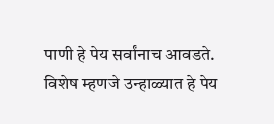पाणी हे पेय सर्वांनाच आवडते. विशेष म्हणजे उन्हाळ्यात हे पेय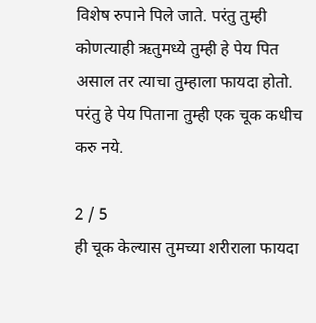विशेष रुपाने पिले जाते. परंतु तुम्ही कोणत्याही ऋतुमध्ये तुम्ही हे पेय पित असाल तर त्याचा तुम्हाला फायदा होतो. परंतु हे पेय पिताना तुम्ही एक चूक कधीच करु नये.

2 / 5
ही चूक केल्यास तुमच्या शरीराला फायदा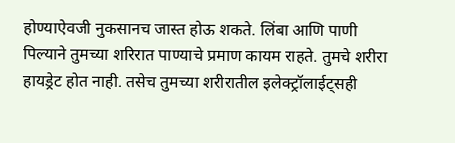होण्याऐवजी नुकसानच जास्त होऊ शकते. लिंबा आणि पाणी पिल्याने तुमच्या शरिरात पाण्याचे प्रमाण कायम राहते. तुमचे शरीरा हायड्रेट होत नाही. तसेच तुमच्या शरीरातील इलेक्ट्रॉलाईट्सही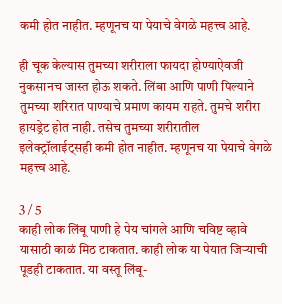कमी होत नाहीत. म्हणूनच या पेयाचे वेगळे महत्त्व आहे.

ही चूक केल्यास तुमच्या शरीराला फायदा होण्याऐवजी नुकसानच जास्त होऊ शकते. लिंबा आणि पाणी पिल्याने तुमच्या शरिरात पाण्याचे प्रमाण कायम राहते. तुमचे शरीरा हायड्रेट होत नाही. तसेच तुमच्या शरीरातील इलेक्ट्रॉलाईट्सही कमी होत नाहीत. म्हणूनच या पेयाचे वेगळे महत्त्व आहे.

3 / 5
काही लोक लिंबू पाणी हे पेय चांगले आणि चविष्ट व्हावे यासाठी काळं मिठ टाकतात. काही लोक या पेयात जिऱ्याची पूडही टाकतात. या वस्तू लिंबू-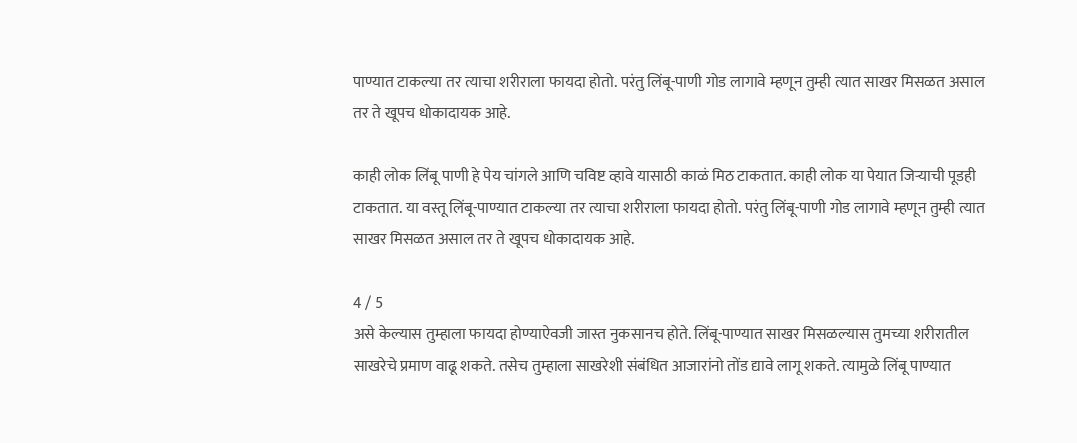पाण्यात टाकल्या तर त्याचा शरीराला फायदा होतो. परंतु लिंबू-पाणी गोड लागावे म्हणून तुम्ही त्यात साखर मिसळत असाल तर ते खूपच धोकादायक आहे.

काही लोक लिंबू पाणी हे पेय चांगले आणि चविष्ट व्हावे यासाठी काळं मिठ टाकतात. काही लोक या पेयात जिऱ्याची पूडही टाकतात. या वस्तू लिंबू-पाण्यात टाकल्या तर त्याचा शरीराला फायदा होतो. परंतु लिंबू-पाणी गोड लागावे म्हणून तुम्ही त्यात साखर मिसळत असाल तर ते खूपच धोकादायक आहे.

4 / 5
असे केल्यास तुम्हाला फायदा होण्याऐवजी जास्त नुकसानच होते. लिंबू-पाण्यात साखर मिसळल्यास तुमच्या शरीरातील साखरेचे प्रमाण वाढू शकते. तसेच तुम्हाला साखरेशी संबंधित आजारांनो तोंड द्यावे लागू शकते. त्यामुळे लिंबू पाण्यात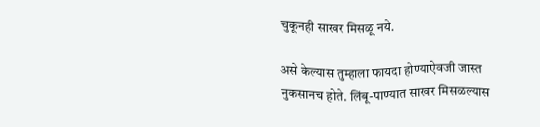चुकूनही साखर मिसळू नये.

असे केल्यास तुम्हाला फायदा होण्याऐवजी जास्त नुकसानच होते. लिंबू-पाण्यात साखर मिसळल्यास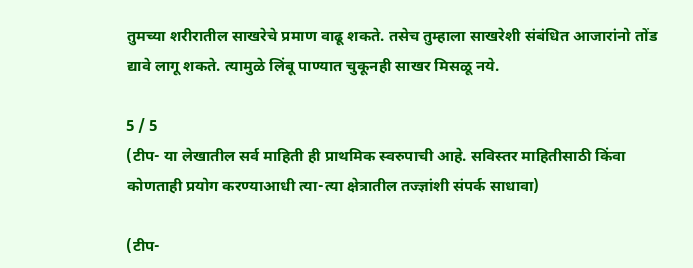तुमच्या शरीरातील साखरेचे प्रमाण वाढू शकते. तसेच तुम्हाला साखरेशी संबंधित आजारांनो तोंड द्यावे लागू शकते. त्यामुळे लिंबू पाण्यात चुकूनही साखर मिसळू नये.

5 / 5
(टीप- या लेखातील सर्व माहिती ही प्राथमिक स्वरुपाची आहे. सविस्तर माहितीसाठी किंवा कोणताही प्रयोग करण्याआधी त्या-त्या क्षेत्रातील तज्ज्ञांशी संपर्क साधावा)

(टीप-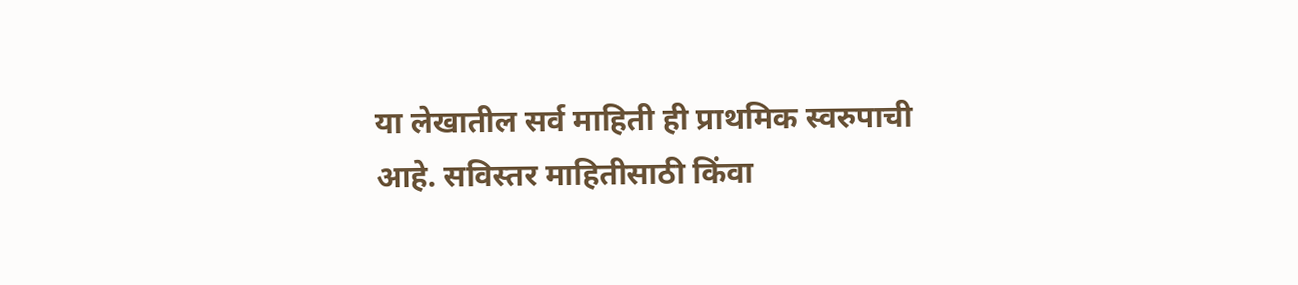या लेखातील सर्व माहिती ही प्राथमिक स्वरुपाची आहे. सविस्तर माहितीसाठी किंवा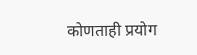कोणताही प्रयोग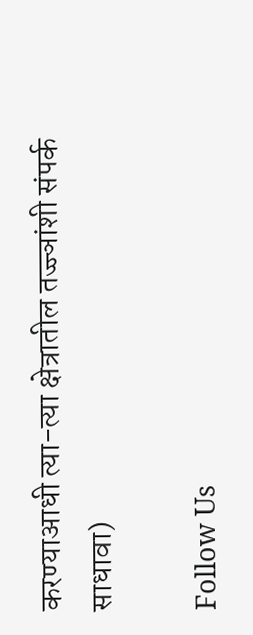करण्याआधी त्या-त्या क्षेत्रातील तज्ज्ञांशी संपर्क साधावा)

Follow Us